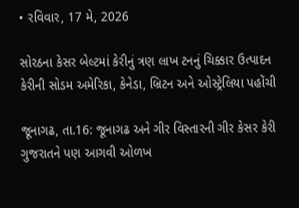• રવિવાર, 17 મે, 2026

સોરઠના કેસર બેલ્ટમાં કેરીનું ત્રણ લાખ ટનનું ચિક્કાર ઉત્પાદન કેરીની સોડમ અમેરિકા, કેનેડા, બ્રિટન અને ઓસ્ટ્રેલિયા પહોંચી

જૂનાગઢ, તા.16: જૂનાગઢ અને ગીર વિસ્તારની ગીર કેસર કેરી ગુજરાતને પણ આગવી ઓળખ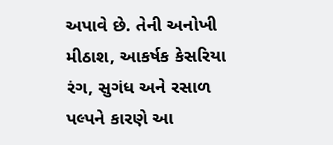અપાવે છે. તેની અનોખી મીઠાશ, આકર્ષક કેસરિયા રંગ, સુગંધ અને રસાળ પલ્પને કારણે આ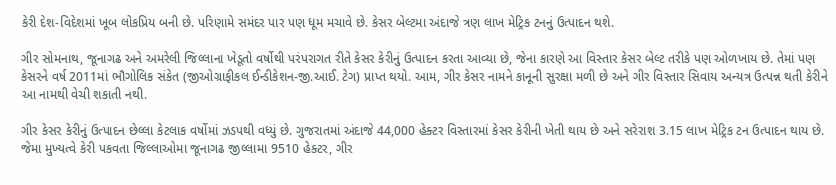કેરી દેશ-વિદેશમાં ખૂબ લોકપ્રિય બની છે. પરિણામે સમંદર પાર પણ ધૂમ મચાવે છે. કેસર બેલ્ટમા અંદાજે ત્રણ લાખ મેટ્રિક ટનનું ઉત્પાદન થશે.

ગીર સોમનાથ, જૂનાગઢ અને અમરેલી જિલ્લાના ખેડૂતો વર્ષોથી પરંપરાગત રીતે કેસર કેરીનું ઉત્પાદન કરતા આવ્યા છે, જેના કારણે આ વિસ્તાર કેસર બેલ્ટ તરીકે પણ ઓળખાય છે. તેમાં પણ કેસરને વર્ષ 2011માં ભૌગોલિક સંકેત (જીઓગ્રાફીકલ ઈન્ડીકેશન-જી.આઈ. ટેગ) પ્રાપ્ત થયો. આમ, ગીર કેસર નામને કાનૂની સુરક્ષા મળી છે અને ગીર વિસ્તાર સિવાય અન્યત્ર ઉત્પન્ન થતી કેરીને આ નામથી વેચી શકાતી નથી.

ગીર કેસર કેરીનું ઉત્પાદન છેલ્લા કેટલાક વર્ષોમાં ઝડપથી વધ્યું છે. ગુજરાતમાં અંદાજે 44,000 હેક્ટર વિસ્તારમાં કેસર કેરીની ખેતી થાય છે અને સરેરાશ 3.15 લાખ મેટ્રિક ટન ઉત્પાદન થાય છે. જેમા મુખ્યત્વે કેરી પકવતા જિલ્લાઓમા જૂનાગઢ જીલ્લામા 9510 હેક્ટર, ગીર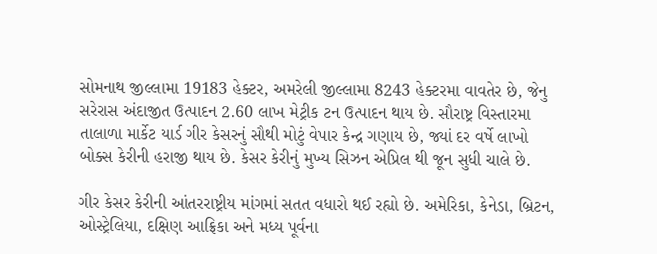સોમનાથ જીલ્લામા 19183 હેક્ટર, અમરેલી જીલ્લામા 8243 હેક્ટરમા વાવતેર છે, જેનુ સરેરાસ અંદાજીત ઉત્પાદન 2.60 લાખ મેટ્રીક ટન ઉત્પાદન થાય છે. સૌરાષ્ટ્ર વિસ્તારમા તાલાળા માર્કેટ યાર્ડ ગીર કેસરનું સૌથી મોટું વેપાર કેન્દ્ર ગણાય છે, જ્યાં દર વર્ષે લાખો બોક્સ કેરીની હરાજી થાય છે. કેસર કેરીનું મુખ્ય સિઝન એપ્રિલ થી જૂન સુધી ચાલે છે.

ગીર કેસર કેરીની આંતરરાષ્ટ્રીય માંગમાં સતત વધારો થઈ રહ્યો છે. અમેરિકા, કેનેડા, બ્રિટન, ઓસ્ટ્રેલિયા, દક્ષિણ આફ્રિકા અને મધ્ય પૂર્વના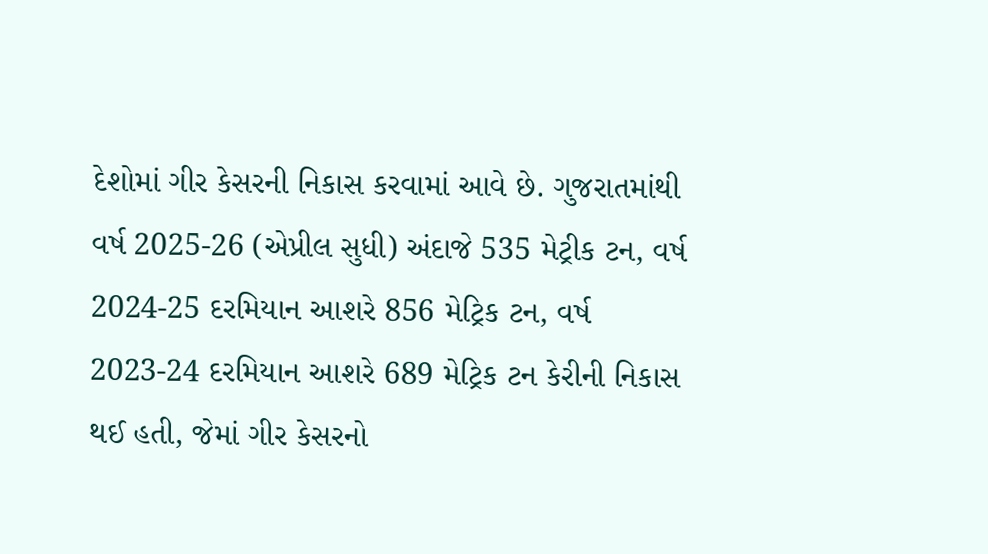દેશોમાં ગીર કેસરની નિકાસ કરવામાં આવે છે. ગુજરાતમાંથી વર્ષ 2025-26 (એપ્રીલ સુધી) અંદાજે 535 મેટ્રીક ટન, વર્ષ 2024-25 દરમિયાન આશરે 856 મેટ્રિક ટન, વર્ષ 2023-24 દરમિયાન આશરે 689 મેટ્રિક ટન કેરીની નિકાસ થઈ હતી, જેમાં ગીર કેસરનો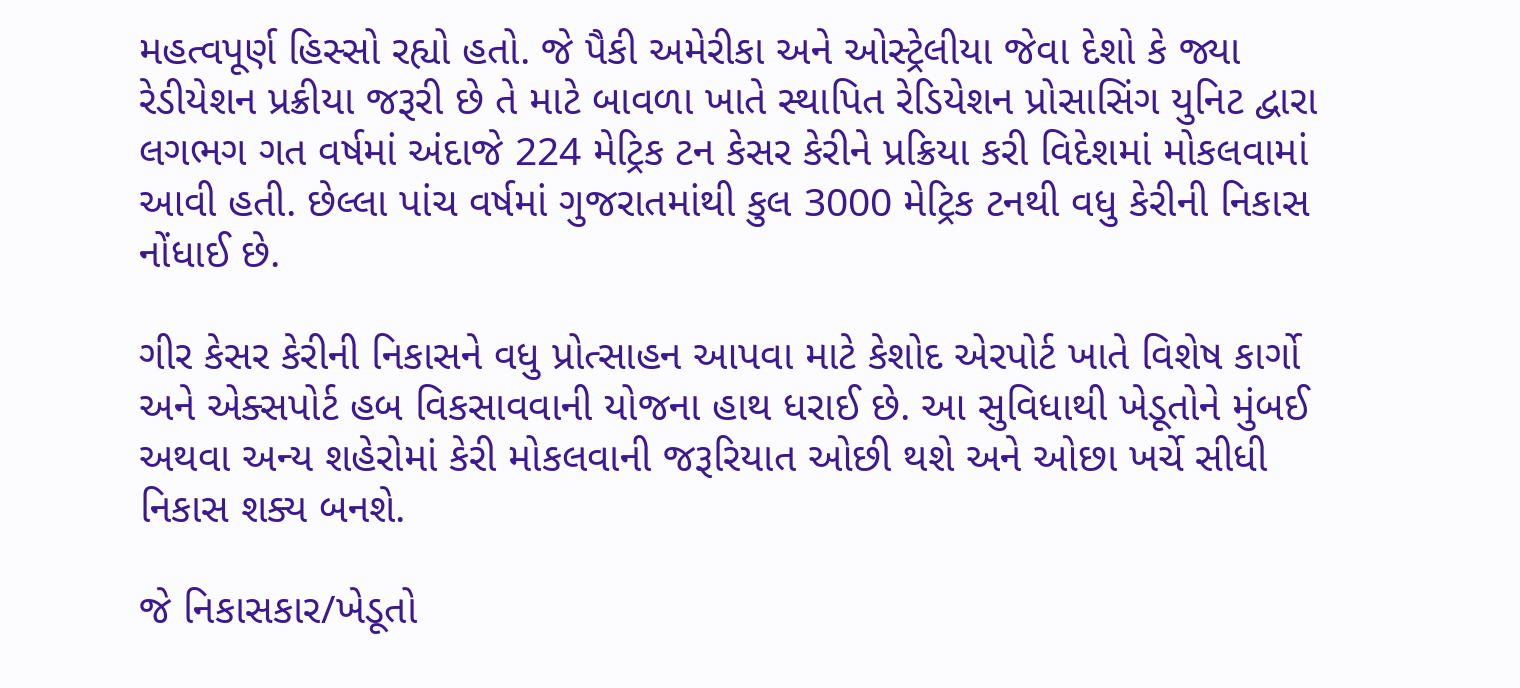મહત્વપૂર્ણ હિસ્સો રહ્યો હતો. જે પૈકી અમેરીકા અને ઓસ્ટ્રેલીયા જેવા દેશો કે જ્યા રેડીયેશન પ્રક્રીયા જરૂરી છે તે માટે બાવળા ખાતે સ્થાપિત રેડિયેશન પ્રોસાસિંગ યુનિટ દ્વારા લગભગ ગત વર્ષમાં અંદાજે 224 મેટ્રિક ટન કેસર કેરીને પ્રક્રિયા કરી વિદેશમાં મોકલવામાં આવી હતી. છેલ્લા પાંચ વર્ષમાં ગુજરાતમાંથી કુલ 3000 મેટ્રિક ટનથી વધુ કેરીની નિકાસ નોંધાઈ છે.

ગીર કેસર કેરીની નિકાસને વધુ પ્રોત્સાહન આપવા માટે કેશોદ એરપોર્ટ ખાતે વિશેષ કાર્ગો અને એક્સપોર્ટ હબ વિકસાવવાની યોજના હાથ ધરાઈ છે. આ સુવિધાથી ખેડૂતોને મુંબઈ અથવા અન્ય શહેરોમાં કેરી મોકલવાની જરૂરિયાત ઓછી થશે અને ઓછા ખર્ચે સીધી નિકાસ શક્ય બનશે.

જે નિકાસકાર/ખેડૂતો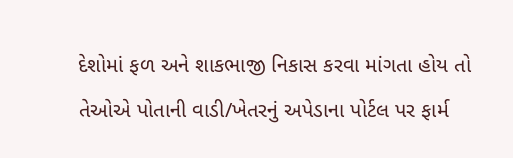દેશોમાં ફળ અને શાકભાજી નિકાસ કરવા માંગતા હોય તો તેઓએ પોતાની વાડી/ખેતરનું અપેડાના પોર્ટલ પર ફાર્મ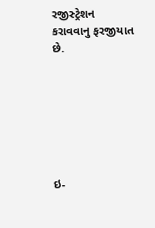રજીસ્ટ્રેશન કરાવવાનુ ફરજીયાત છે.







ઇ-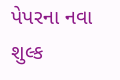પેપરના નવા શુલ્ક